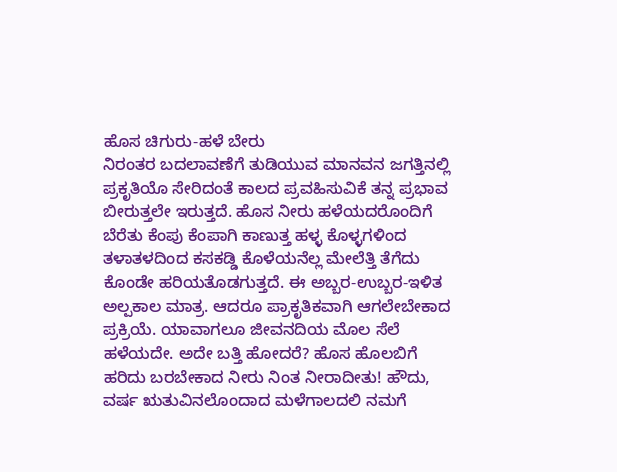ಹೊಸ ಚಿಗುರು-ಹಳೆ ಬೇರು
ನಿರಂತರ ಬದಲಾವಣೆಗೆ ತುಡಿಯುವ ಮಾನವನ ಜಗತ್ತಿನಲ್ಲಿ ಪ್ರಕೃತಿಯೊ ಸೇರಿದಂತೆ ಕಾಲದ ಪ್ರವಹಿಸುವಿಕೆ ತನ್ನ ಪ್ರಭಾವ ಬೀರುತ್ತಲೇ ಇರುತ್ತದೆ. ಹೊಸ ನೀರು ಹಳೆಯದರೊಂದಿಗೆ ಬೆರೆತು ಕೆಂಪು ಕೆಂಪಾಗಿ ಕಾಣುತ್ತ ಹಳ್ಳ ಕೊಳ್ಳಗಳಿಂದ ತಳಾತಳದಿಂದ ಕಸಕಡ್ಡಿ ಕೊಳೆಯನೆಲ್ಲ ಮೇಲೆತ್ತಿ ತೆಗೆದು ಕೊಂಡೇ ಹರಿಯತೊಡಗುತ್ತದೆ. ಈ ಅಬ್ಬರ-ಉಬ್ಬರ-ಇಳಿತ ಅಲ್ಪಕಾಲ ಮಾತ್ರ. ಆದರೂ ಪ್ರಾಕೃತಿಕವಾಗಿ ಆಗಲೇಬೇಕಾದ ಪ್ರಕ್ರಿಯೆ. ಯಾವಾಗಲೂ ಜೀವನದಿಯ ಮೊಲ ಸೆಲೆ ಹಳೆಯದೇ. ಅದೇ ಬತ್ತಿ ಹೋದರೆ? ಹೊಸ ಹೊಲಬಿಗೆ ಹರಿದು ಬರಬೇಕಾದ ನೀರು ನಿಂತ ನೀರಾದೀತು! ಹೌದು, ವರ್ಷ ಋತುವಿನಲೊಂದಾದ ಮಳೆಗಾಲದಲಿ ನಮಗೆ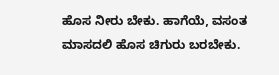ಹೊಸ ನೀರು ಬೇಕು. ಹಾಗೆಯೆ, ವಸಂತ ಮಾಸದಲಿ ಹೊಸ ಚಿಗುರು ಬರಬೇಕು.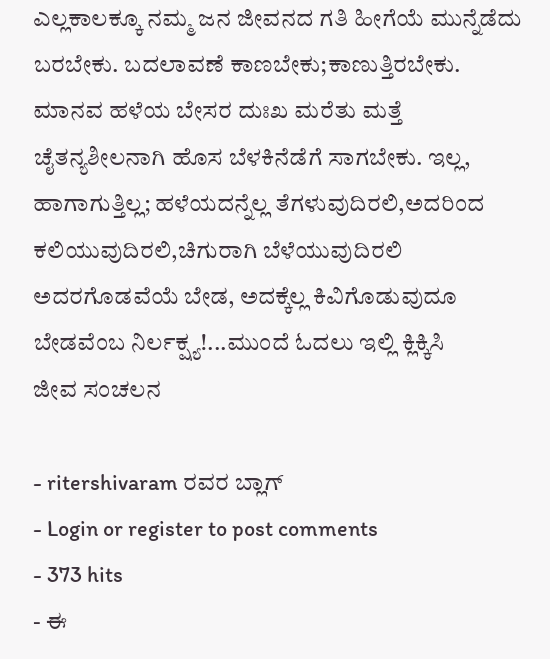ಎಲ್ಲಕಾಲಕ್ಕೂ ನಮ್ಮ ಜನ ಜೀವನದ ಗತಿ ಹೀಗೆಯೆ ಮುನ್ನೆಡೆದು ಬರಬೇಕು. ಬದಲಾವಣೆ ಕಾಣಬೇಕು;ಕಾಣುತ್ತಿರಬೇಕು. ಮಾನವ ಹಳೆಯ ಬೇಸರ ದುಃಖ ಮರೆತು ಮತ್ತೆ ಚೈತನ್ಯಶೀಲನಾಗಿ ಹೊಸ ಬೆಳಕಿನೆಡೆಗೆ ಸಾಗಬೇಕು. ಇಲ್ಲ, ಹಾಗಾಗುತ್ತಿಲ್ಲ; ಹಳೆಯದನ್ನೆಲ್ಲ ತೆಗಳುವುದಿರಲಿ,ಅದರಿಂದ ಕಲಿಯುವುದಿರಲಿ,ಚಿಗುರಾಗಿ ಬೆಳೆಯುವುದಿರಲಿ ಅದರಗೊಡವೆಯೆ ಬೇಡ, ಅದಕ್ಕೆಲ್ಲ ಕಿವಿಗೊಡುವುದೂ ಬೇಡವೆಂಬ ನಿರ್ಲಕ್ಷ್ಯ!...ಮುಂದೆ ಓದಲು ಇಲ್ಲಿ ಕ್ಲಿಕ್ಕಿಸಿ
ಜೀವ ಸಂಚಲನ

- ritershivaram ರವರ ಬ್ಲಾಗ್
- Login or register to post comments
- 373 hits
- ಈ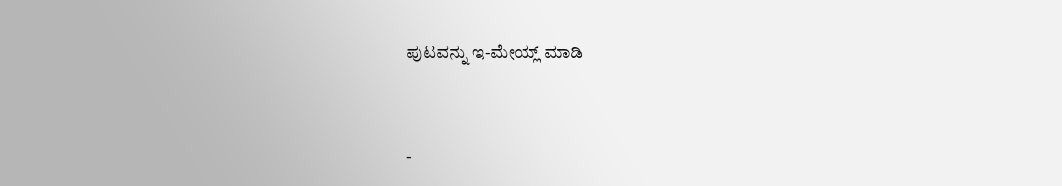ಪುಟವನ್ನು ಇ-ಮೇಯ್ಲ್ ಮಾಡಿ



-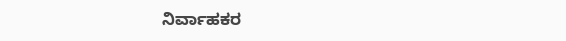ನಿರ್ವಾಹಕರ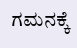ಗಮನಕ್ಕೆ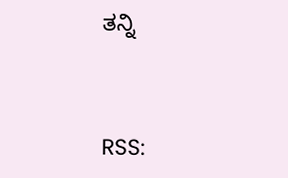ತನ್ನಿ


RSS: